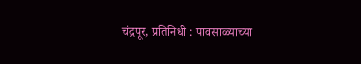चंद्रपूर, प्रतिनिधी : पावसाळ्याच्या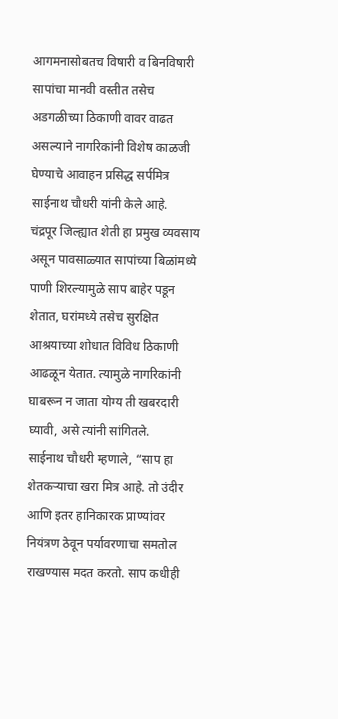आगमनासोबतच विषारी व बिनविषारी सापांचा मानवी वस्तीत तसेच अडगळीच्या ठिकाणी वावर वाढत असल्याने नागरिकांनी विशेष काळजी घेण्याचे आवाहन प्रसिद्ध सर्पमित्र साईनाथ चौधरी यांनी केले आहे.
चंद्रपूर जिल्ह्यात शेती हा प्रमुख व्यवसाय असून पावसाळ्यात सापांच्या बिळांमध्ये पाणी शिरल्यामुळे साप बाहेर पडून शेतात, घरांमध्ये तसेच सुरक्षित आश्रयाच्या शोधात विविध ठिकाणी आढळून येतात. त्यामुळे नागरिकांनी घाबरून न जाता योग्य ती खबरदारी घ्यावी, असे त्यांनी सांगितले.
साईनाथ चौधरी म्हणाले, “साप हा शेतकऱ्याचा खरा मित्र आहे. तो उंदीर आणि इतर हानिकारक प्राण्यांवर नियंत्रण ठेवून पर्यावरणाचा समतोल राखण्यास मदत करतो. साप कधीही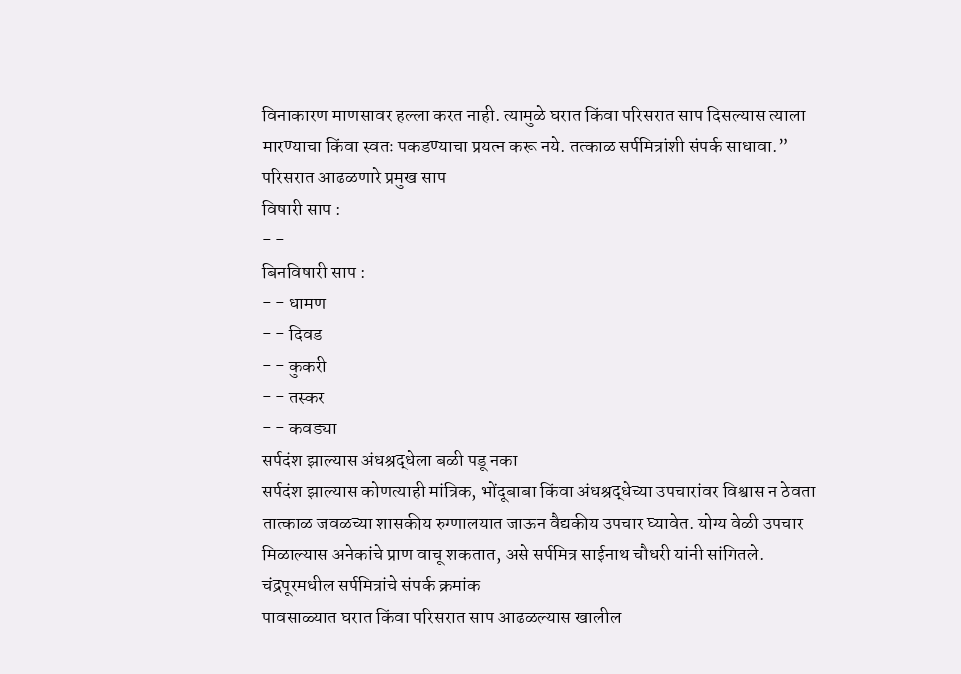विनाकारण माणसावर हल्ला करत नाही. त्यामुळे घरात किंवा परिसरात साप दिसल्यास त्याला मारण्याचा किंवा स्वतः पकडण्याचा प्रयत्न करू नये. तत्काळ सर्पमित्रांशी संपर्क साधावा.”
परिसरात आढळणारे प्रमुख साप
विषारी साप :
- -
बिनविषारी साप :
- - धामण
- - दिवड
- - कुकरी
- - तस्कर
- - कवड्या
सर्पदंश झाल्यास अंधश्रद्धेला बळी पडू नका
सर्पदंश झाल्यास कोणत्याही मांत्रिक, भोंदूबाबा किंवा अंधश्रद्धेच्या उपचारांवर विश्वास न ठेवता तात्काळ जवळच्या शासकीय रुग्णालयात जाऊन वैद्यकीय उपचार घ्यावेत. योग्य वेळी उपचार मिळाल्यास अनेकांचे प्राण वाचू शकतात, असे सर्पमित्र साईनाथ चौधरी यांनी सांगितले.
चंद्रपूरमधील सर्पमित्रांचे संपर्क क्रमांक
पावसाळ्यात घरात किंवा परिसरात साप आढळल्यास खालील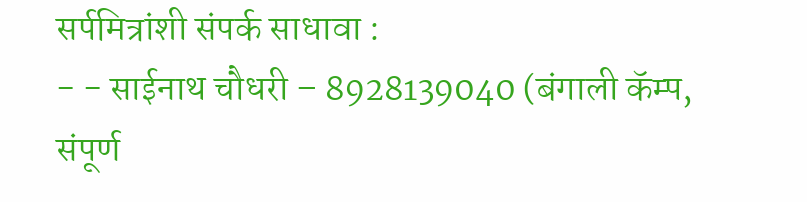सर्पमित्रांशी संपर्क साधावा :
- - साईनाथ चौधरी – 8928139040 (बंगाली कॅम्प, संपूर्ण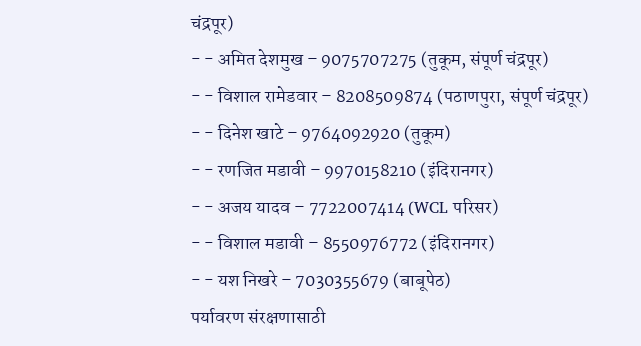चंद्रपूर)
- - अमित देशमुख – 9075707275 (तुकूम, संपूर्ण चंद्रपूर)
- - विशाल रामेडवार – 8208509874 (पठाणपुरा, संपूर्ण चंद्रपूर)
- - दिनेश खाटे – 9764092920 (तुकूम)
- - रणजित मडावी – 9970158210 (इंदिरानगर)
- - अजय यादव – 7722007414 (WCL परिसर)
- - विशाल मडावी – 8550976772 (इंदिरानगर)
- - यश निखरे – 7030355679 (बाबूपेठ)
पर्यावरण संरक्षणासाठी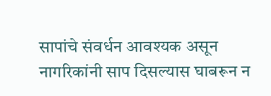सापांचे संवर्धन आवश्यक असून नागरिकांनी साप दिसल्यास घाबरून न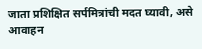जाता प्रशिक्षित सर्पमित्रांची मदत घ्यावी, असे आवाहन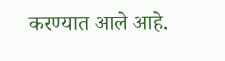करण्यात आले आहे.